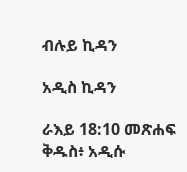ብሉይ ኪዳን

አዲስ ኪዳን

ራእይ 18:10 መጽሐፍ ቅዱስ፥ አዲሱ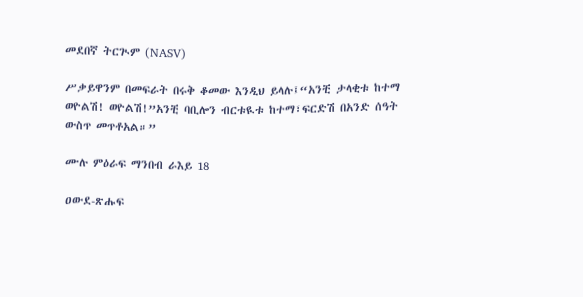መደበኛ ትርጒም (NASV)

ሥቃይዋንም በመፍራት በሩቅ ቆመው እንዲህ ይላሉ፤“አንቺ ታላቂቱ ከተማ ወዮልሽ! ወዮልሽ!”አንቺ ባቢሎን ብርቱዪቱ ከተማ፣ፍርድሽ በአንድ ሰዓት ውስጥ መጥቶአል።”

ሙሉ ምዕራፍ ማንበብ ራእይ 18

ዐውደ-ጽሑፍ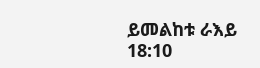ይመልከቱ ራእይ 18:10